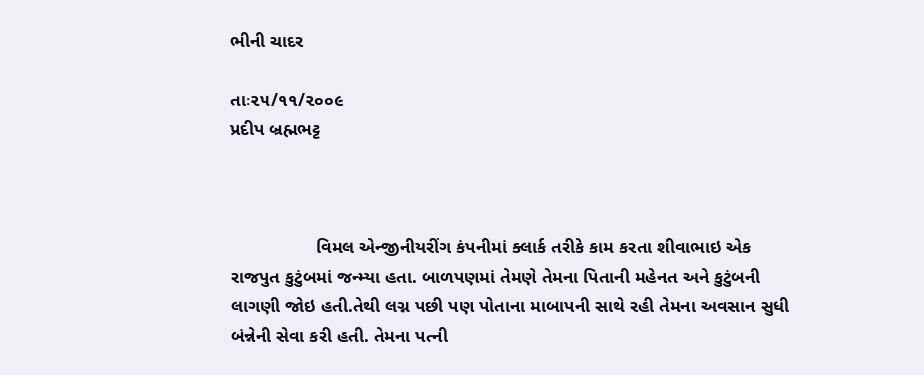ભીની ચાદર

તાઃ૨૫/૧૧/૨૦૦૯                                                                                     પ્રદીપ બ્રહ્મભટ્ટ



                 વિમલ એન્જીનીયરીંગ કંપનીમાં ક્લાર્ક તરીકે કામ કરતા શીવાભાઇ એક રાજપુત કુટુંબમાં જન્મ્યા હતા. બાળપણમાં તેમણે તેમના પિતાની મહેનત અને કુટુંબની લાગણી જોઇ હતી.તેથી લગ્ન પછી પણ પોતાના માબાપની સાથે રહી તેમના અવસાન સુધી બંન્નેની સેવા કરી હતી. તેમના પત્ની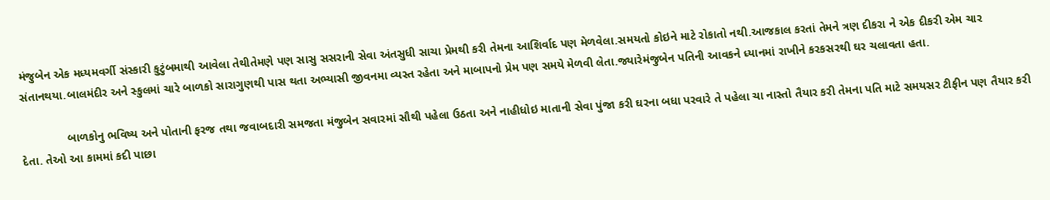મંજુબેન એક મધ્યમવર્ગી સંસ્કારી કુટુંબમાથી આવેલા તેથીતેમણે પણ સાસુ સસરાની સેવા અંતસુધી સાચા પ્રેમથી કરી તેમના આશિર્વાદ પણ મેળવેલા.સમયતો કોઇને માટે રોકાતો નથી.આજકાલ કરતાં તેમને ત્રણ દીકરા ને એક દીકરી એમ ચાર સંતાનથયા.બાલમંદીર અને સ્કુલમાં ચારે બાળકો સારાગુણથી પાસ થતા અભ્યાસી જીવનમા વ્યસ્ત રહેતા અને માબાપનો પ્રેમ પણ સમયે મેળવી લેતા.જ્યારેમંજુબેન પતિની આવકને ધ્યાનમાં રાખીને કરકસરથી ઘર ચલાવતા હતા.

              બાળકોનુ ભવિષ્ય અને પોતાની ફરજ તથા જવાબદારી સમજતા મંજુબેન સવારમાં સૌથી પહેલા ઉઠતા અને નાહીધોઇ માતાની સેવા પુંજા કરી ઘરના બધા પરવારે તે પહેલા ચા નાસ્તો તૈયાર કરી તેમના પતિ માટે સમયસર ટીફીન પણ તૈયાર કરી દેતા. તેઓ આ કામમાં કદી પાછા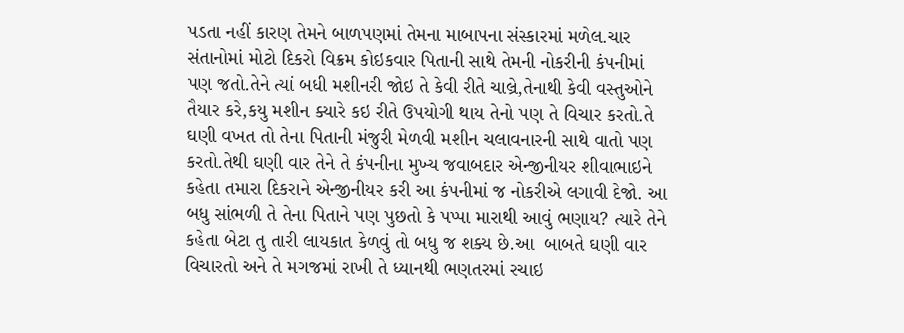પડતા નહીં કારણ તેમને બાળપણમાં તેમના માબાપના સંસ્કારમાં મળેલ.ચાર સંતાનોમાં મોટો દિકરો વિક્રમ કોઇકવાર પિતાની સાથે તેમની નોકરીની કંપનીમાં  પણ જતો.તેને ત્યાં બધી મશીનરી જોઇ તે કેવી રીતે ચાલ્રે,તેનાથી કેવી વસ્તુઓને તૈયાર કરે,કયુ મશીન ક્યારે કઇ રીતે ઉપયોગી થાય તેનો પણ તે વિચાર કરતો.તે ઘણી વખત તો તેના પિતાની મંજુરી મેળવી મશીન ચલાવનારની સાથે વાતો પણ કરતો.તેથી ઘણી વાર તેને તે કંપનીના મુખ્ય જવાબદાર એન્જીનીયર શીવાભાઇને કહેતા તમારા દિકરાને એન્જીનીયર કરી આ કંપનીમાં જ નોકરીએ લગાવી દેજો. આ બધુ સાંભળી તે તેના પિતાને પણ પુછતો કે પપ્પા મારાથી આવું ભણાય? ત્યારે તેને કહેતા બેટા તુ તારી લાયકાત કેળવું તો બધુ જ શક્ય છે.આ  બાબતે ઘણી વાર વિચારતો અને તે મગજમાં રાખી તે ધ્યાનથી ભણતરમાં રચાઇ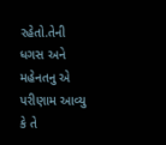રહેતો.તેની ધગસ અને મહેનતનુ એ પરીણામ આવ્યુ કે તે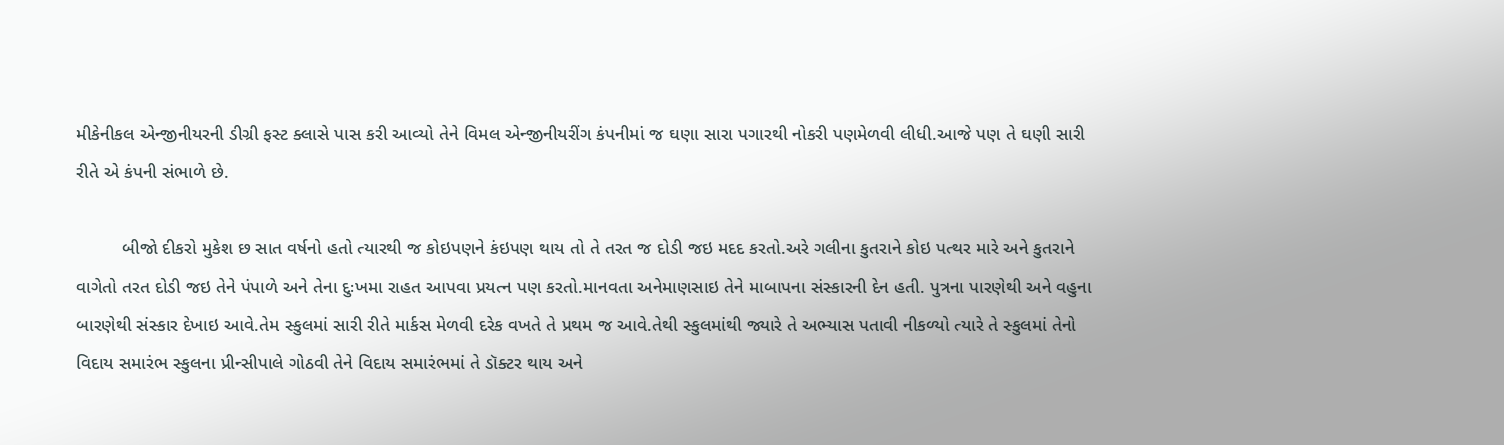મીકેનીકલ એન્જીનીયરની ડીગ્રી ફસ્ટ ક્લાસે પાસ કરી આવ્યો તેને વિમલ એન્જીનીયરીંગ કંપનીમાં જ ઘણા સારા પગારથી નોકરી પણમેળવી લીધી.આજે પણ તે ઘણી સારી રીતે એ કંપની સંભાળે છે.

         બીજો દીકરો મુકેશ છ સાત વર્ષનો હતો ત્યારથી જ કોઇપણને કંઇપણ થાય તો તે તરત જ દોડી જઇ મદદ કરતો.અરે ગલીના કુતરાને કોઇ પત્થર મારે અને કુતરાને વાગેતો તરત દોડી જઇ તેને પંપાળે અને તેના દુઃખમા રાહત આપવા પ્રયત્ન પણ કરતો.માનવતા અનેમાણસાઇ તેને માબાપના સંસ્કારની દેન હતી. પુત્રના પારણેથી અને વહુના બારણેથી સંસ્કાર દેખાઇ આવે.તેમ સ્કુલમાં સારી રીતે માર્કસ મેળવી દરેક વખતે તે પ્રથમ જ આવે.તેથી સ્કુલમાંથી જ્યારે તે અભ્યાસ પતાવી નીકળ્યો ત્યારે તે સ્કુલમાં તેનો વિદાય સમારંભ સ્કુલના પ્રીન્સીપાલે ગોઠવી તેને વિદાય સમારંભમાં તે ડૉક્ટર થાય અને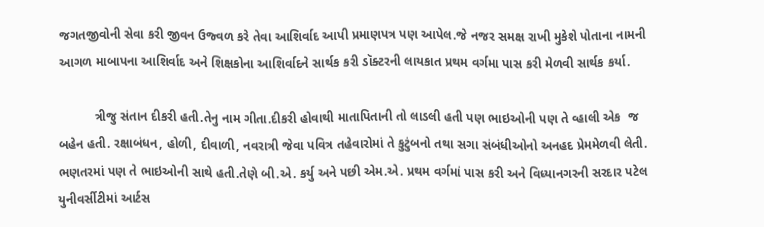જગતજીવોની સેવા કરી જીવન ઉજ્વળ કરે તેવા આશિર્વાદ આપી પ્રમાણપત્ર પણ આપેલ.જે નજર સમક્ષ રાખી મુકેશે પોતાના નામની આગળ માબાપના આશિર્વાદ અને શિક્ષકોના આશિર્વાદને સાર્થક કરી ડૉક્ટરની લાયકાત પ્રથમ વર્ગમા પાસ કરી મેળવી સાર્થક કર્યા.

          ત્રીજુ સંતાન દીકરી હતી.તેનુ નામ ગીતા.દીકરી હોવાથી માતાપિતાની તો લાડલી હતી પણ ભાઇઓની પણ તે વ્હાલી એક  જ બહેન હતી. રક્ષાબંધન, હોળી, દીવાળી, નવરાત્રી જેવા પવિત્ર તહેવારોમાં તે કુટુંબનો તથા સગા સંબંધીઓનો અનહદ પ્રેમમેળવી લેતી. ભણતરમાં પણ તે ભાઇઓની સાથે હતી.તેણે બી.એ. કર્યુ અને પછી એમ.એ. પ્રથમ વર્ગમાં પાસ કરી અને વિધ્યાનગરની સરદાર પટેલ યુનીવર્સીટીમાં આર્ટસ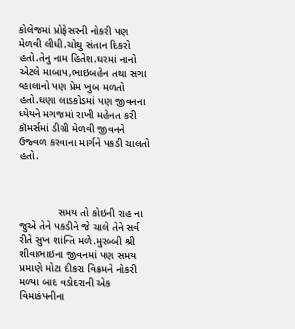કોલેજમાં પ્રોફેસરની નોકરી પણ મેળવી લીધી.ચોથુ સંતાન દિકરો હતો.તેનુ નામ હિતેશ.ઘરમાં નાનો એટલે માબાપ,ભાઇબહેન તથા સગા વ્હાલાનો પણ પ્રેમ ખુબ મળતો હતો.ઘણા લાડકોડમાં પણ જીવનના ધ્યેયને મગજમાં રાખી મહેનત કરી કૉમર્સમાં ડીગ્રી મેળવી જીવનને ઉજ્વળ કરવાના માર્ગને પકડી ચાલતો હતો.



             સમય તો કોઇની રાહ ના જુએ તેને પકડીને જે ચાલે તેને સર્વ રીતે સુખ શાંન્તિ મળે.મુરબ્બી શ્રી શીવાભાઇના જીવનમાં પણ સમય પ્રમાણે મોટા દીકરા વિક્રમને નોકરી મળ્યા બાદ વડોદરાની એક વિમાકંપનીના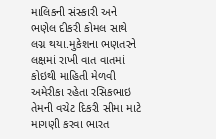માલિકની સંસ્કારી અને ભણેલ દીકરી કોમલ સાથે લગ્ન થયા.મુકેશના ભણતરને લક્ષમાં રાખી વાત વાતમાં કોઇથી માહિતી મેળવી અમેરીકા રહેતા રસિકભાઇ તેમની વચેટ દિકરી સીમા માટે માગણી કરવા ભારત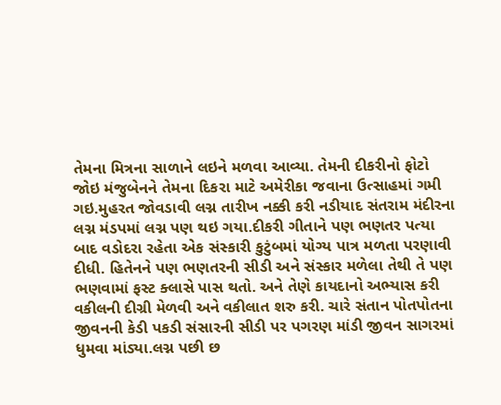તેમના મિત્રના સાળાને લઇને મળવા આવ્યા. તેમની દીકરીનો ફોટો જોઇ મંજુબેનને તેમના દિકરા માટે અમેરીકા જવાના ઉત્સાહમાં ગમી ગઇ.મુહરત જોવડાવી લગ્ન તારીખ નક્કી કરી નડીયાદ સંતરામ મંદીરના લગ્ન મંડપમાં લગ્ન પણ થઇ ગયા.દીકરી ગીતાને પણ ભણતર પત્યા બાદ વડોદરા રહેતા એક સંસ્કારી કુટુંબમાં યોગ્ય પાત્ર મળતા પરણાવી દીધી. હિતેનને પણ ભણતરની સીડી અને સંસ્કાર મળેલા તેથી તે પણ ભણવામાં ફસ્ટ ક્લાસે પાસ થતો. અને તેણે કાયદાનો અભ્યાસ કરી વકીલની દીગ્રી મેળવી અને વકીલાત શરુ કરી. ચારે સંતાન પોતપોતના જીવનની કેડી પકડી સંસારની સીડી પર પગરણ માંડી જીવન સાગરમાં ધુમવા માંડ્યા.લગ્ન પછી છ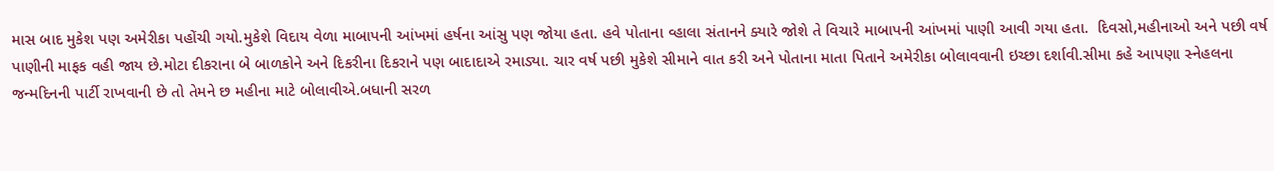માસ બાદ મુકેશ પણ અમેરીકા પહોંચી ગયો.મુકેશે વિદાય વેળા માબાપની આંખમાં હર્ષના આંસુ પણ જોયા હતા. હવે પોતાના વ્હાલા સંતાનને ક્યારે જોશે તે વિચારે માબાપની આંખમાં પાણી આવી ગયા હતા.  દિવસો,મહીનાઓ અને પછી વર્ષ પાણીની માફક વહી જાય છે.મોટા દીકરાના બે બાળકોને અને દિકરીના દિકરાને પણ બાદાદાએ રમાડ્યા. ચાર વર્ષ પછી મુકેશે સીમાને વાત કરી અને પોતાના માતા પિતાને અમેરીકા બોલાવવાની ઇચ્છા દર્શાવી.સીમા કહે આપણા સ્નેહલના જન્મદિનની પાર્ટી રાખવાની છે તો તેમને છ મહીના માટે બોલાવીએ.બધાની સરળ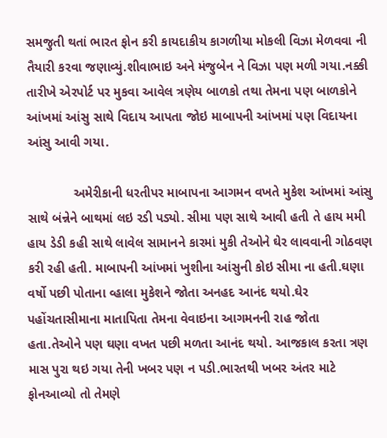સમજુતી થતાં ભારત ફોન કરી કાયદાકીય કાગળીયા મોકલી વિઝા મેળવવા ની તૈયારી કરવા જણાવ્યું.શીવાભાઇ અને મંજુબેન ને વિઝા પણ મળી ગયા.નક્કી તારીખે એરપોર્ટ પર મુકવા આવેલ ત્રણેય બાળકો તથા તેમના પણ બાળકોને આંખમાં આંસુ સાથે વિદાય આપતા જોઇ માબાપની આંખમાં પણ વિદાયના આંસુ આવી ગયા.

             અમેરીકાની ધરતીપર માબાપના આગમન વખતે મુકેશ આંખમાં આંસુ સાથે બંન્નેને બાથમાં લઇ રડી પડ્યો. સીમા પણ સાથે આવી હતી તે હાય મમી હાય ડેડી કહી સાથે લાવેલ સામાનને કારમાં મુકી તેઓને ઘેર લાવવાની ગોઠવણ કરી રહી હતી. માબાપની આંખમાં ખુશીના આંસુની કોઇ સીમા ના હતી.ઘણા વર્ષો પછી પોતાના વ્હાલા મુકેશને જોતા અનહદ આનંદ થયો.ઘેર પહોંચતાસીમાના માતાપિતા તેમના વેવાઇના આગમનની રાહ જોતા હતા.તેઓને પણ ઘણા વખત પછી મળતા આનંદ થયો. આજકાલ કરતા ત્રણ માસ પુરા થઇ ગયા તેની ખબર પણ ન પડી.ભારતથી ખબર અંતર માટે ફોનઆવ્યો તો તેમણે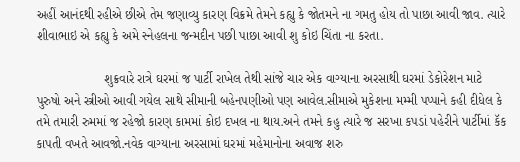અહીં આનંદથી રહીએ છીએ તેમ જણાવ્યુ કારણ વિક્રમે તેમને કહ્યુ કે જોતમને ના ગમતુ હોય તો પાછા આવી જાવ. ત્યારે શીવાભાઇ એ કહ્યુ કે અમે સ્નેહલના જન્મદીન પછી પાછા આવી શુ કોઇ ચિંતા ના કરતા.

                   શુક્રવારે રાત્રે ઘરમાં જ પાર્ટી રાખેલ તેથી સાંજે ચાર એક વાગ્યાના અરસાથી ઘરમાં ડેકોરેશન માટે પુરુષો અને સ્ત્રીઓ આવી ગયેલ સાથે સીમાની બહેનપણીઓ પણ આવેલ.સીમાએ મુકેશના મમ્મી પપ્પાને કહી દીધેલ કે તમે તમારી રુમમાં જ રહેજો કારણ કામમાં કોઇ દખલ ના થાય.અને તમને કહુ ત્યારે જ સરખા કપડાં પહેરીને પાર્ટીમાં કૅક કાપતી વખતે આવજો.નવેક વાગ્યાના અરસામાં ઘરમાં મહેમાનોના અવાજ શરુ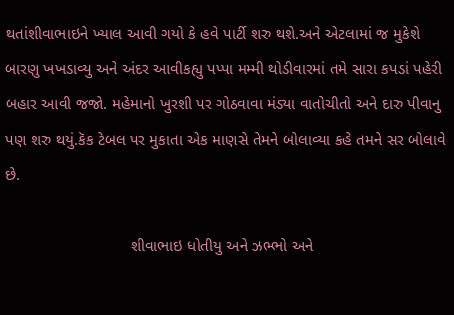થતાંશીવાભાઇને ખ્યાલ આવી ગયો કે હવે પાર્ટી શરુ થશે.અને એટલામાં જ મુકેશે બારણુ ખખડાવ્યુ અને અંદર આવીકહ્યુ પપ્પા મમ્મી થોડીવારમાં તમે સારા કપડાં પહેરી બહાર આવી જજો. મહેમાનો ખુરશી પર ગોઠવાવા મંડ્યા વાતોચીતો અને દારુ પીવાનુ પણ શરુ થયું.કૅક ટેબલ પર મુકાતા એક માણસે તેમને બોલાવ્યા કહે તમને સર બોલાવે છે.

                            શીવાભાઇ ધોતીયુ અને ઝભ્ભો અને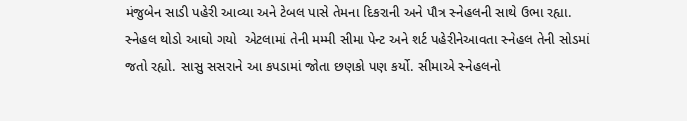મંજુબેન સાડી પહેરી આવ્યા અને ટેબલ પાસે તેમના દિકરાની અને પૌત્ર સ્નેહલની સાથે ઉભા રહ્યા.  સ્નેહલ થોડો આઘો ગયો  એટલામાં તેની મમ્મી સીમા પેન્ટ અને શર્ટ પહેરીનેઆવતા સ્નેહલ તેની સોડમાં જતો રહ્યો. સાસુ સસરાને આ કપડામાં જોતા છણકો પણ કર્યો. સીમાએ સ્નેહલનો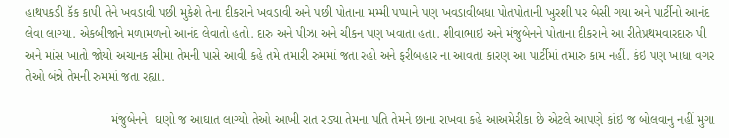હાથપકડી કૅક કાપી તેને ખવડાવી પછી મુકેશે તેના દીકરાને ખવડાવી અને પછી પોતાના મમ્મી પપ્પાને પણ ખવડાવીબધા પોતપોતાની ખુરશી પર બેસી ગયા અને પાર્ટીનો આનંદ લેવા લાગ્યા. એકબીજાને મળામળનો આનંદ લેવાતો હતો. દારુ અને પીઝા અને ચીકન પણ ખવાતા હતા. શીવાભાઇ અને મંજુબેનને પોતાના દીકરાને આ રીતેપ્રથમવારદારુ પી અને માંસ ખાતો જોયો અચાનક સીમા તેમની પાસે આવી કહે તમે તમારી રુમમાં જતા રહો અને ફરીબહાર ના આવતા કારણ આ પાર્ટીમાં તમારુ કામ નહીં. કંઇ પણ ખાધા વગર તેઓ બંન્ને તેમની રુમમાં જતા રહ્યા.

                        મંજુબેનને  ઘણો જ આઘાત લાગ્યો તેઓ આખી રાત રડ્યા તેમના પતિ તેમને છાના રાખવા કહે આઅમેરીકા છે એટલે આપણે કાંઇ જ બોલવાનુ નહીં મુગા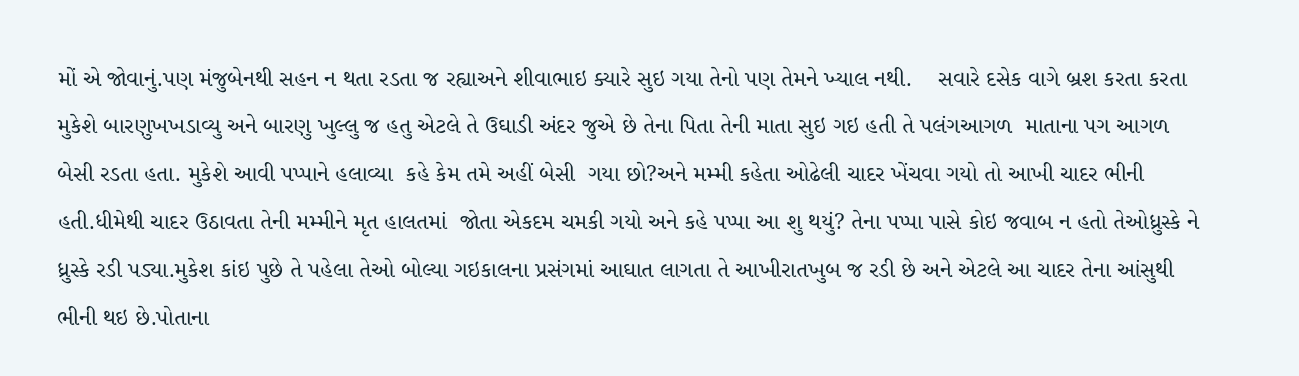મોં એ જોવાનું.પણ મંજુબેનથી સહન ન થતા રડતા જ રહ્યાઅને શીવાભાઇ ક્યારે સુઇ ગયા તેનો પણ તેમને ખ્યાલ નથી.    સવારે દસેક વાગે બ્રશ કરતા કરતા મુકેશે બારણુખખડાવ્યુ અને બારણુ ખુલ્લુ જ હતુ એટલે તે ઉઘાડી અંદર જુએ છે તેના પિતા તેની માતા સુઇ ગઇ હતી તે પલંગઆગળ  માતાના પગ આગળ બેસી રડતા હતા. મુકેશે આવી પપ્પાને હલાવ્યા  કહે કેમ તમે અહીં બેસી  ગયા છો?અને મમ્મી કહેતા ઓઢેલી ચાદર ખેંચવા ગયો તો આખી ચાદર ભીની હતી.ધીમેથી ચાદર ઉઠાવતા તેની મમ્મીને મૃત હાલતમાં  જોતા એકદમ ચમકી ગયો અને કહે પપ્પા આ શુ થયું? તેના પપ્પા પાસે કોઇ જવાબ ન હતો તેઓધ્રુસ્કે ને ધ્રુસ્કે રડી પડ્યા.મુકેશ કાંઇ પુછે તે પહેલા તેઓ બોલ્યા ગઇકાલના પ્રસંગમાં આઘાત લાગતા તે આખીરાતખુબ જ રડી છે અને એટલે આ ચાદર તેના આંસુથી ભીની થઇ છે.પોતાના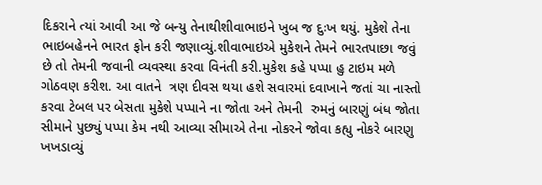દિકરાને ત્યાં આવી આ જે બન્યુ તેનાથીશીવાભાઇને ખુબ જ દુઃખ થયું. મુકેશે તેના ભાઇબહેનને ભારત ફોન કરી જણાવ્યું.શીવાભાઇએ મુકેશને તેમને ભારતપાછા જવું છે તો તેમની જવાની વ્યવસ્થા કરવા વિનંતી કરી.મુકેશ કહે પપ્પા હુ ટાઇમ મળે ગોઠવણ કરીશ. આ વાતને  ત્રણ દીવસ થયા હશે સવારમાં દવાખાને જતાં ચા નાસ્તો કરવા ટેબલ પર બેસતા મુકેશે પપ્પાને ના જોતા અને તેમની  રુમનું બારણું બંધ જોતા સીમાને પુછ્યું પપ્પા કેમ નથી આવ્યા સીમાએ તેના નોકરને જોવા કહ્યુ નોકરે બારણુ ખખડાવ્યું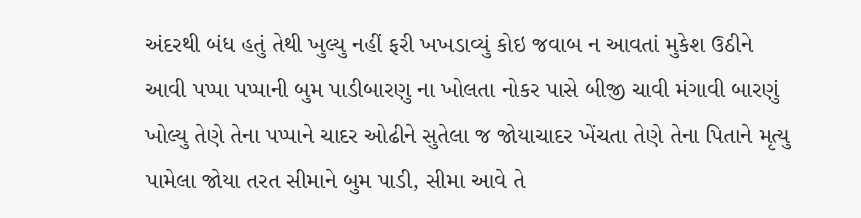અંદરથી બંધ હતું તેથી ખુલ્યુ નહીં ફરી ખખડાવ્યું કોઇ જવાબ ન આવતાં મુકેશ ઉઠીને આવી પપ્પા પપ્પાની બુમ પાડીબારણુ ના ખોલતા નોકર પાસે બીજી ચાવી મંગાવી બારણું ખોલ્યુ તેણે તેના પપ્પાને ચાદર ઓઢીને સુતેલા જ જોયાચાદર ખેંચતા તેણે તેના પિતાને મૃત્યુ પામેલા જોયા તરત સીમાને બુમ પાડી, સીમા આવે તે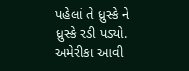પહેલાં તે ધ્રુસ્કે ને ધ્રુસ્કે રડી પડ્યો. અમેરીકા આવી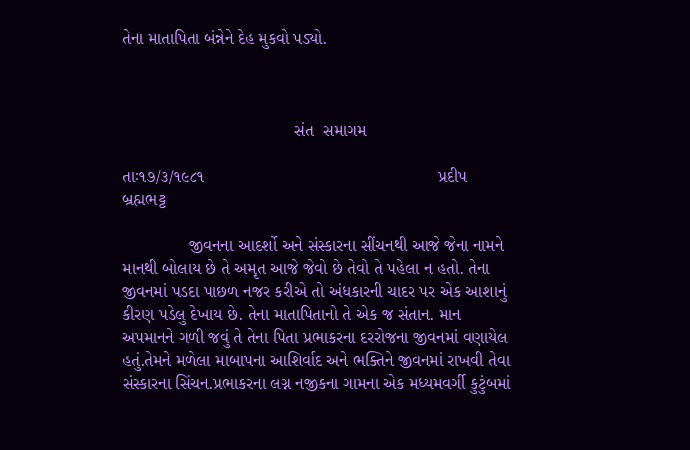તેના માતાપિતા બંન્નેને દેહ મુકવો પડ્યો.



                                    સંત  સમાગમ

તાઃ૧૭/૩/૧૯૮૧                                                 પ્રદીપ બ્રહ્મભટ્ટ

              જીવનના આદર્શો અને સંસ્કારના સીંચનથી આજે જેના નામને માનથી બોલાય છે તે અમૃત આજે જેવો છે તેવો તે પહેલા ન હતો. તેના જીવનમાં પડદા પાછળ નજર કરીએ તો અંધકારની ચાદર પર એક આશાનું કીરણ પડેલુ દેખાય છે. તેના માતાપિતાનો તે એક જ સંતાન. માન અપમાનને ગળી જવું તે તેના પિતા પ્રભાકરના દરરોજના જીવનમાં વણાયેલ હતું.તેમને મળેલા માબાપના આશિર્વાદ અને ભક્તિને જીવનમાં રાખવી તેવા સંસ્કારના સિંચન.પ્રભાકરના લગ્ન નજીકના ગામના એક મધ્યમવર્ગી કુટુંબમાં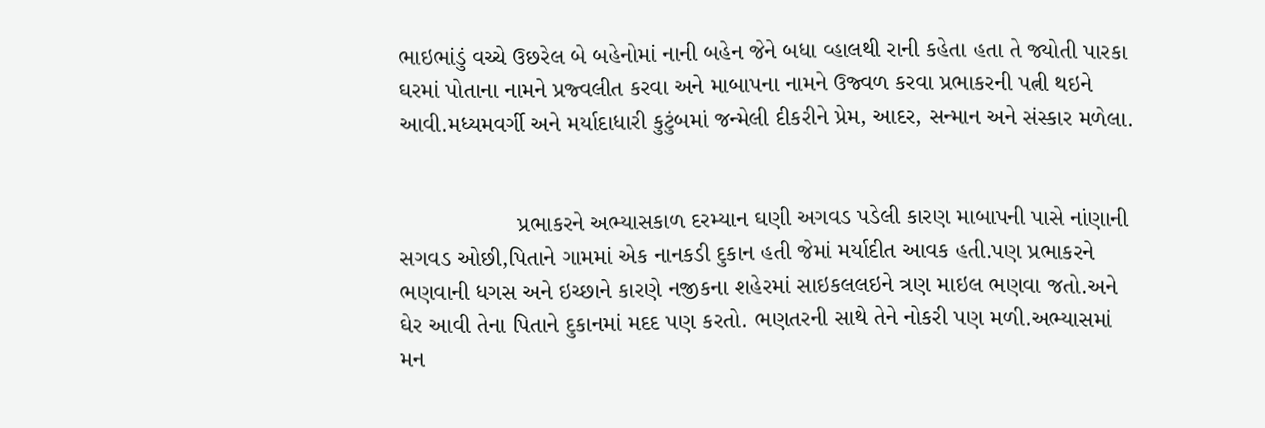ભાઇભાંડું વચ્ચે ઉછરેલ બે બહેનોમાં નાની બહેન જેને બધા વ્હાલથી રાની કહેતા હતા તે જ્યોતી પારકા ઘરમાં પોતાના નામને પ્રજ્વલીત કરવા અને માબાપના નામને ઉજ્વળ કરવા પ્રભાકરની પત્ની થઇને આવી.મધ્યમવર્ગી અને મર્યાદાધારી કુટુંબમાં જન્મેલી દીકરીને પ્રેમ, આદર, સન્માન અને સંસ્કાર મળેલા.


                  પ્રભાકરને અભ્યાસકાળ દરમ્યાન ઘણી અગવડ પડેલી કારણ માબાપની પાસે નાંણાની સગવડ ઓછી,પિતાને ગામમાં એક નાનકડી દુકાન હતી જેમાં મર્યાદીત આવક હતી.પણ પ્રભાકરને ભણવાની ધગસ અને ઇચ્છાને કારણે નજીકના શહેરમાં સાઇકલલઇને ત્રણ માઇલ ભણવા જતો.અને ઘેર આવી તેના પિતાને દુકાનમાં મદદ પણ કરતો. ભણતરની સાથે તેને નોકરી પણ મળી.અભ્યાસમાં મન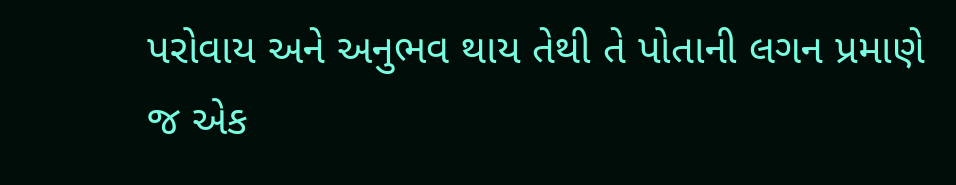પરોવાય અને અનુભવ થાય તેથી તે પોતાની લગન પ્રમાણે જ એક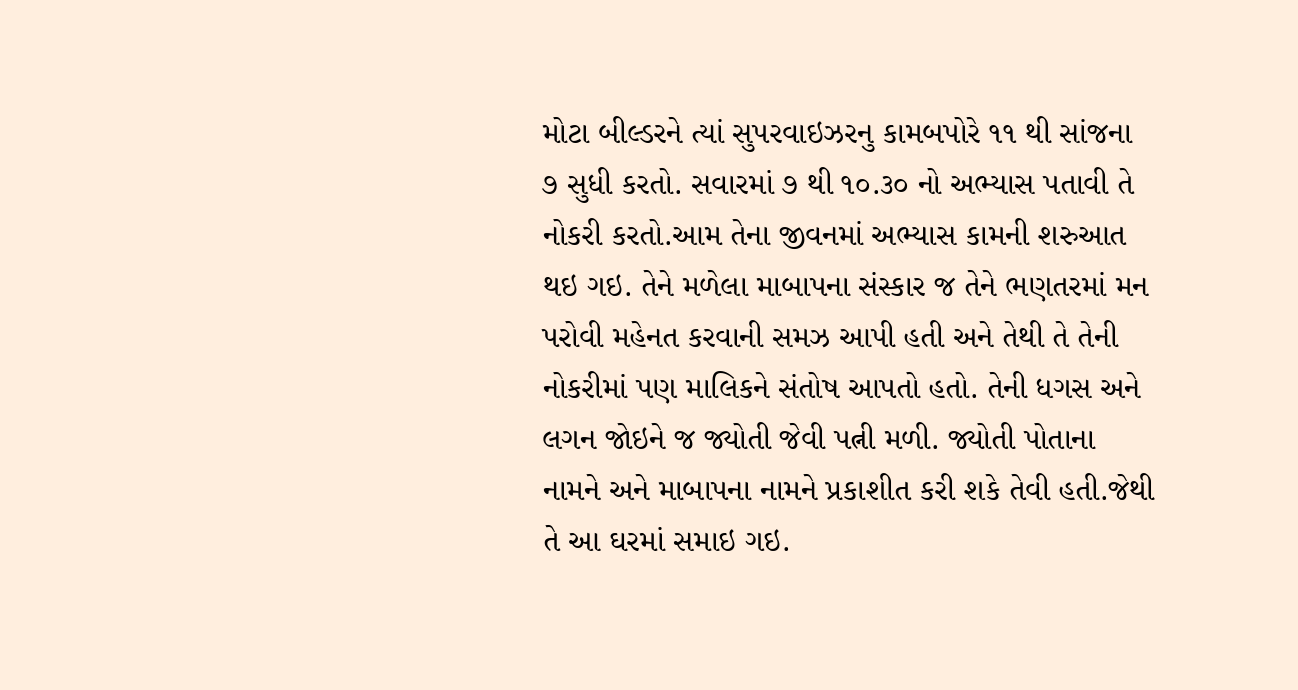મોટા બીલ્ડરને ત્યાં સુપરવાઇઝરનુ કામબપોરે ૧૧ થી સાંજના ૭ સુધી કરતો. સવારમાં ૭ થી ૧૦.૩૦ નો અભ્યાસ પતાવી તે નોકરી કરતો.આમ તેના જીવનમાં અભ્યાસ કામની શરુઆત થઇ ગઇ. તેને મળેલા માબાપના સંસ્કાર જ તેને ભણતરમાં મન પરોવી મહેનત કરવાની સમઝ આપી હતી અને તેથી તે તેની નોકરીમાં પણ માલિકને સંતોષ આપતો હતો. તેની ધગસ અને લગન જોઇને જ જ્યોતી જેવી પત્ની મળી. જ્યોતી પોતાના નામને અને માબાપના નામને પ્રકાશીત કરી શકે તેવી હતી.જેથી તે આ ઘરમાં સમાઇ ગઇ.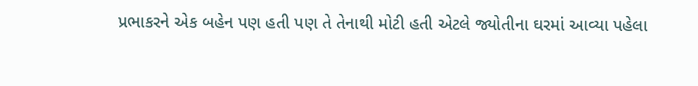પ્રભાકરને એક બહેન પણ હતી પણ તે તેનાથી મોટી હતી એટલે જ્યોતીના ઘરમાં આવ્યા પહેલા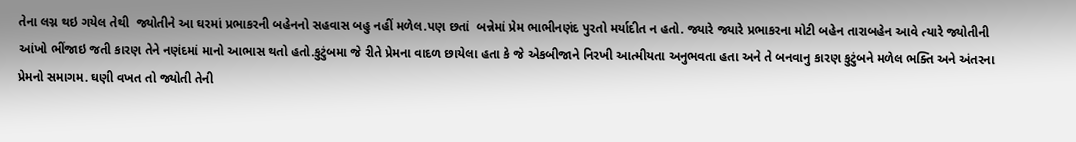તેના લગ્ન થઇ ગયેલ તેથી  જ્યોતીને આ ઘરમાં પ્રભાકરની બહેનનો સહવાસ બહુ નહીં મળેલ.પણ છતાં  બન્નેમાં પ્રેમ ભાભીનણંદ પુરતો મર્યાદીત ન હતો. જ્યારે જ્યારે પ્રભાકરના મોટી બહેન તારાબહેન આવે ત્યારે જ્યોતીની આંખો ભીંજાઇ જતી કારણ તેને નણંદમાં માનો આભાસ થતો હતો.કુટુંબમા જે રીતે પ્રેમના વાદળ છાયેલા હતા કે જે એકબીજાને નિરખી આત્મીયતા અનુભવતા હતા અને તે બનવાનુ કારણ કુટુંબને મળેલ ભક્તિ અને અંતરના પ્રેમનો સમાગમ. ઘણી વખત તો જ્યોતી તેની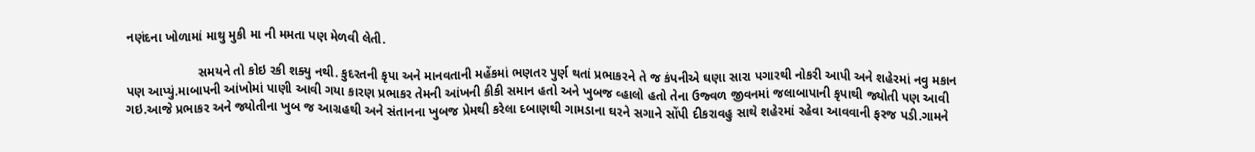નણંદના ખોળામાં માથુ મુકી મા ની મમતા પણ મેળવી લેતી.

                    સમયને તો કોઇ રકી શક્યુ નથી. કુદરતની કૃપા અને માનવતાની મહેંકમાં ભણતર પુર્ણ થતાં પ્રભાકરને તે જ કંપનીએ ઘણા સારા પગારથી નોકરી આપી અને શહેરમાં નવુ મકાન પણ આપ્યું.માબાપની આંખોમાં પાણી આવી ગયા કારણ પ્રભાકર તેમની આંખની કીકી સમાન હતો અને ખુબજ વ્હાલો હતો તેના ઉજ્વળ જીવનમાં જલાબાપાની કૃપાથી જ્યોતી પણ આવી ગઇ.આજે પ્રભાકર અને જ્યોતીના ખુબ જ આગ્રહથી અને સંતાનના ખુબજ પ્રેમથી કરેલા દબાણથી ગામડાના ઘરને સગાને સોંપી દીકરાવહુ સાથે શહેરમાં રહેવા આવવાની ફરજ પડી.ગામને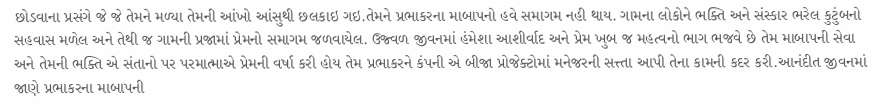છોડવાના પ્રસંગે જે જે તેમને મળ્યા તેમની આંખો આંસુથી છલકાઇ ગઇ.તેમને પ્રભાકરના માબાપનો હવે સમાગમ નહી થાય. ગામના લોકોને ભક્તિ અને સંસ્કાર ભરેલ કુટુંબનો સહવાસ મળેલ અને તેથી જ ગામની પ્રજામાં પ્રેમનો સમાગમ જળવાયેલ. ઉજ્વળ જીવનમાં હંમેશા આશીર્વાદ અને પ્રેમ ખુબ જ મહત્વનો ભાગ ભજવે છે તેમ માબાપની સેવા અને તેમની ભક્તિ એ સંતાનો પર પરમાત્માએ પ્રેમની વર્ષા કરી હોય તેમ પ્રભાકરને કંપની એ બીજા પ્રોજેક્ટોમાં મનેજરની સત્ત્તા આપી તેના કામની કદર કરી.આનંદીત જીવનમાં જાણે પ્રભાકરના માબાપની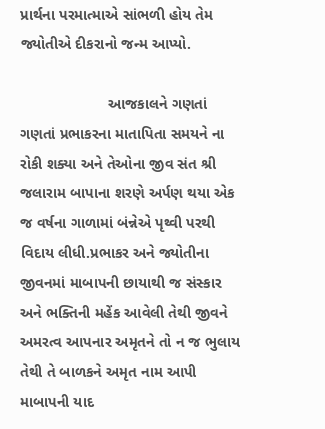પ્રાર્થના પરમાત્માએ સાંભળી હોય તેમ જ્યોતીએ દીકરાનો જન્મ આપ્યો.

                     આજકાલને ગણતાં ગણતાં પ્રભાકરના માતાપિતા સમયને ના રોકી શક્યા અને તેઓના જીવ સંત શ્રી જલારામ બાપાના શરણે અર્પણ થયા એક જ વર્ષના ગાળામાં બંન્નેએ પૃથ્વી પરથી વિદાય લીધી.પ્રભાકર અને જ્યોતીના જીવનમાં માબાપની છાયાથી જ સંસ્કાર અને ભક્તિની મહેંક આવેલી તેથી જીવને અમરત્વ આપનાર અમૃતને તો ન જ ભુલાય તેથી તે બાળકને અમૃત નામ આપી માબાપની યાદ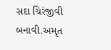સદા ચિરંજીવી બનાવી.અમૃત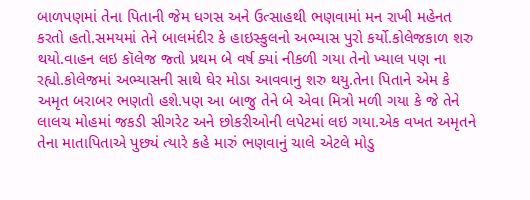બાળપણમાં તેના પિતાની જેમ ધગસ અને ઉત્સાહથી ભણવામાં મન રાખી મહેનત કરતો હતો.સમયમાં તેને બાલમંદીર કે હાઇસ્કુલનો અભ્યાસ પુરો કર્યો.કોલેજકાળ શરુ થયો.વાહન લઇ કૉલેજ જ્તો પ્રથમ બે વર્ષ ક્યાં નીકળી ગયા તેનો ખ્યાલ પણ ના રહ્યો.કોલેજમાં અભ્યાસની સાથે ઘેર મોડા આવવાનુ શરુ થયુ.તેના પિતાને એમ કે અમૃત બરાબર ભણતો હશે.પણ આ બાજુ તેને બે એવા મિત્રો મળી ગયા કે જે તેને લાલચ મોહમાં જકડી સીગરેટ અને છોકરીઓની લપેટમાં લઇ ગયા.એક વખત અમૃતને તેના માતાપિતાએ પુછ્યં ત્યારે કહે મારું ભણવાનું ચાલે એટલે મોડુ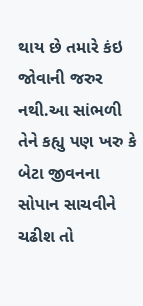થાય છે તમારે કંઇ જોવાની જરુર નથી.આ સાંભળી તેને કહ્યુ પણ ખરુ કે બેટા જીવનના સોપાન સાચવીને ચઢીશ તો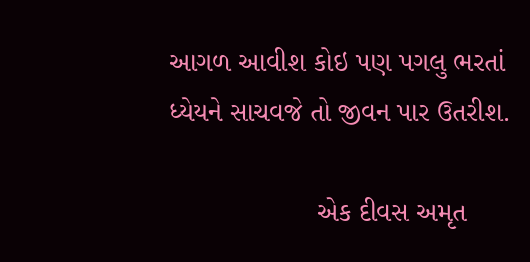આગળ આવીશ કોઇ પણ પગલુ ભરતાં ધ્યેયને સાચવજે તો જીવન પાર ઉતરીશ.

                   એક દીવસ અમૃત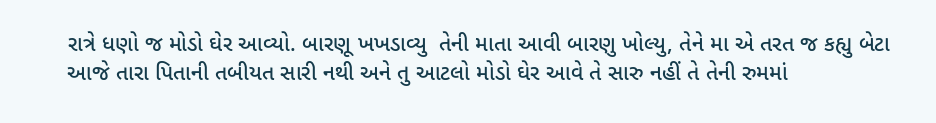રાત્રે ધણો જ મોડો ઘેર આવ્યો. બારણૂ ખખડાવ્યુ  તેની માતા આવી બારણુ ખોલ્યુ, તેને મા એ તરત જ કહ્યુ બેટા આજે તારા પિતાની તબીયત સારી નથી અને તુ આટલો મોડો ઘેર આવે તે સારુ નહીં તે તેની રુમમાં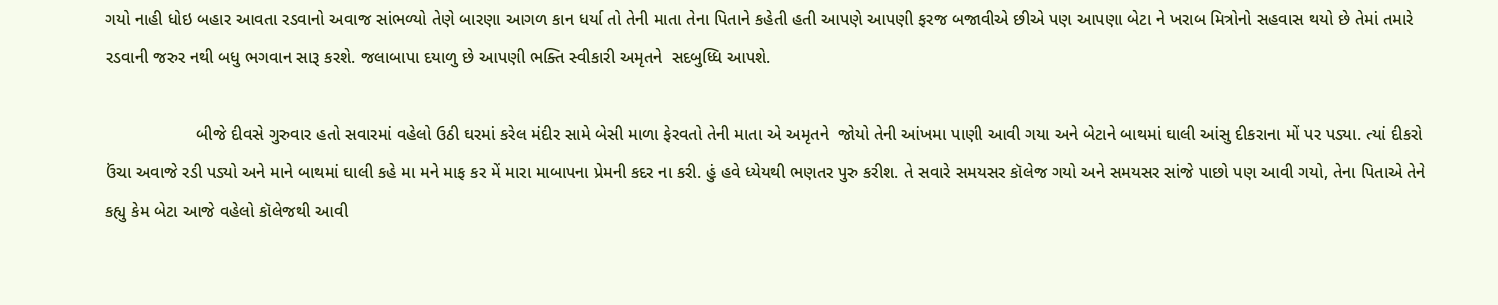ગયો નાહી ધોઇ બહાર આવતા રડવાનો અવાજ સાંભળ્યો તેણે બારણા આગળ કાન ધર્યા તો તેની માતા તેના પિતાને કહેતી હતી આપણે આપણી ફરજ બજાવીએ છીએ પણ આપણા બેટા ને ખરાબ મિત્રોનો સહવાસ થયો છે તેમાં તમારે રડવાની જરુર નથી બધુ ભગવાન સારૂ કરશે. જલાબાપા દયાળુ છે આપણી ભક્તિ સ્વીકારી અમૃતને  સદબુધ્ધિ આપશે.

                   બીજે દીવસે ગુરુવાર હતો સવારમાં વહેલો ઉઠી ઘરમાં કરેલ મંદીર સામે બેસી માળા ફેરવતો તેની માતા એ અમૃતને  જોયો તેની આંખમા પાણી આવી ગયા અને બેટાને બાથમાં ઘાલી આંસુ દીકરાના મોં પર પડ્યા. ત્યાં દીકરો ઉંચા અવાજે રડી પડ્યો અને માને બાથમાં ઘાલી કહે મા મને માફ કર મેં મારા માબાપના પ્રેમની કદર ના કરી. હું હવે ધ્યેયથી ભણતર પુરુ કરીશ. તે સવારે સમયસર કૉલેજ ગયો અને સમયસર સાંજે પાછો પણ આવી ગયો, તેના પિતાએ તેને કહ્યુ કેમ બેટા આજે વહેલો કૉલેજથી આવી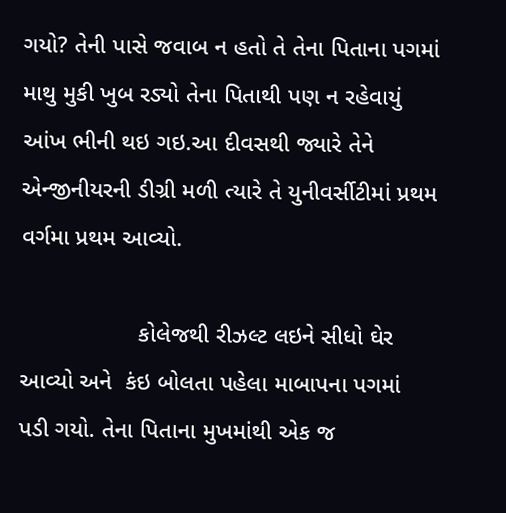ગયો? તેની પાસે જવાબ ન હતો તે તેના પિતાના પગમાં માથુ મુકી ખુબ રડ્યો તેના પિતાથી પણ ન રહેવાયું આંખ ભીની થઇ ગઇ.આ દીવસથી જ્યારે તેને  એન્જીનીયરની ડીગ્રી મળી ત્યારે તે યુનીવર્સીટીમાં પ્રથમ વર્ગમા પ્રથમ આવ્યો.

                  કોલેજથી રીઝલ્ટ લઇને સીધો ઘેર આવ્યો અને  કંઇ બોલતા પહેલા માબાપના પગમાં પડી ગયો. તેના પિતાના મુખમાંથી એક જ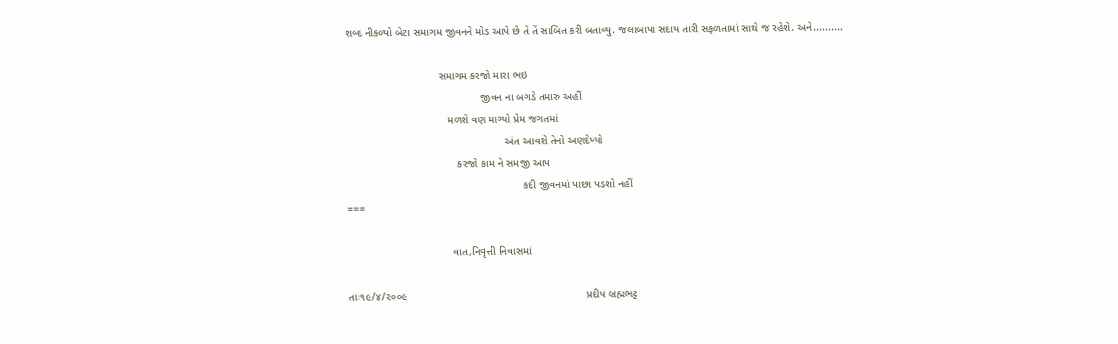શબ્દ નીકળ્યો બેટા સમાગમ જીવનને મોડ આપે છે તે તેં સાબિત કરી બતાવ્યુ. જલાબાપા સદાય તારી સફળતામાં સાથે જ રહેશે. અને..........

                               સમાગમ કરજો મારા ભઇ
                                             જીવન ના બગડે તમારુ અહીં
                                  મળશે વણ માગ્યો પ્રેમ જગતમાં
                                                     અંત આવશે તેનો અણદેખ્યો
                                     કરજો કામ ને સમજી આપ
                                                           કદી જીવનમાં પાછા પડશો નહીં
===

                                   વાત,નિવૃત્તી નિવાસમાં

તાઃ૧૯/૪/૨૦૦૯                                                            પ્રદીપ બ્રહ્મભટ્ટ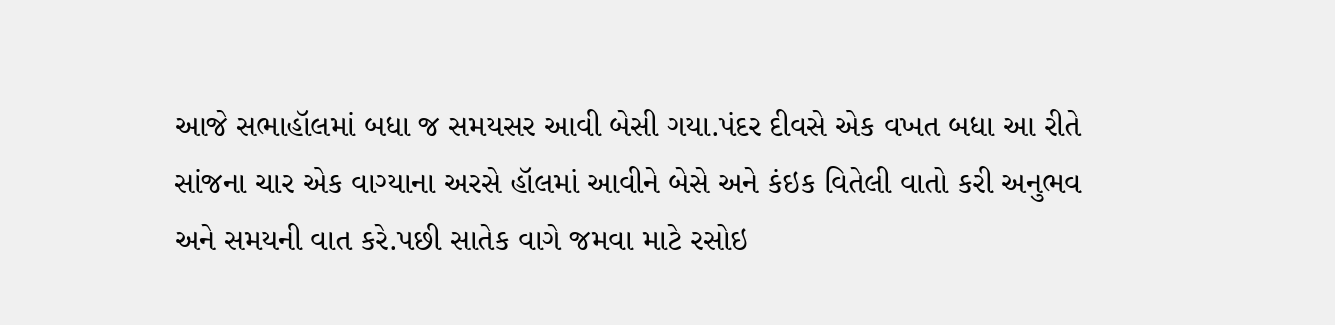આજે સભાહૉલમાં બધા જ સમયસર આવી બેસી ગયા.પંદર દીવસે એક વખત બધા આ રીતે સાંજના ચાર એક વાગ્યાના અરસે હૉલમાં આવીને બેસે અને કંઇક વિતેલી વાતો કરી અનુભવ અને સમયની વાત કરે.પછી સાતેક વાગે જમવા માટે રસોઇ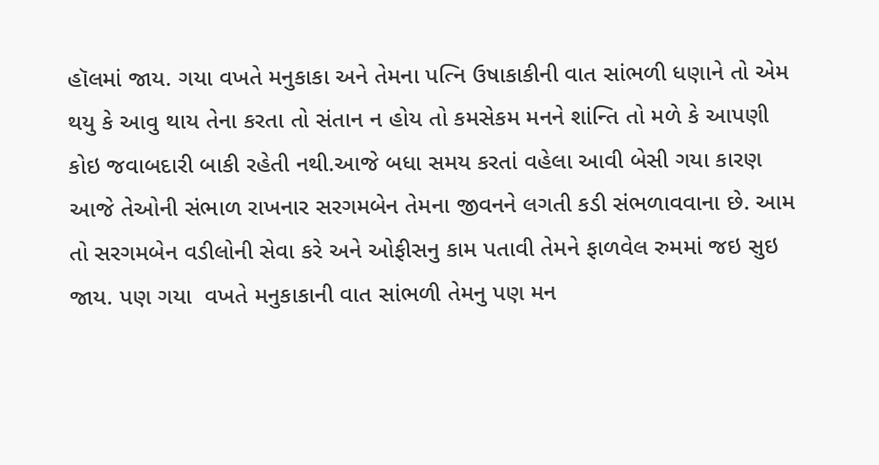હૉલમાં જાય. ગયા વખતે મનુકાકા અને તેમના પત્નિ ઉષાકાકીની વાત સાંભળી ધણાને તો એમ થયુ કે આવુ થાય તેના કરતા તો સંતાન ન હોય તો કમસેકમ મનને શાંન્તિ તો મળે કે આપણી કોઇ જવાબદારી બાકી રહેતી નથી.આજે બધા સમય કરતાં વહેલા આવી બેસી ગયા કારણ આજે તેઓની સંભાળ રાખનાર સરગમબેન તેમના જીવનને લગતી કડી સંભળાવવાના છે. આમ તો સરગમબેન વડીલોની સેવા કરે અને ઓફીસનુ કામ પતાવી તેમને ફાળવેલ રુમમાં જઇ સુઇ જાય. પણ ગયા  વખતે મનુકાકાની વાત સાંભળી તેમનુ પણ મન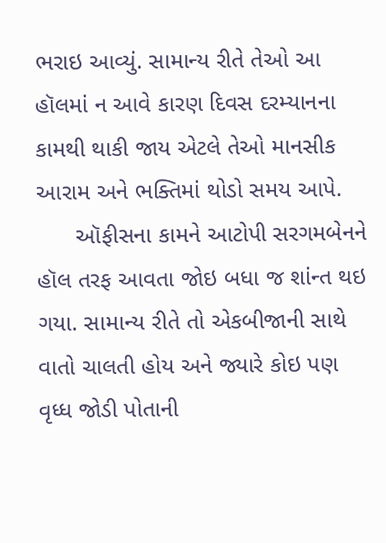ભરાઇ આવ્યું. સામાન્ય રીતે તેઓ આ હૉલમાં ન આવે કારણ દિવસ દરમ્યાનના કામથી થાકી જાય એટલે તેઓ માનસીક આરામ અને ભક્તિમાં થોડો સમય આપે.
      ઑફીસના કામને આટોપી સરગમબેનને હૉલ તરફ આવતા જોઇ બધા જ શાંન્ત થઇ ગયા. સામાન્ય રીતે તો એકબીજાની સાથે વાતો ચાલતી હોય અને જ્યારે કોઇ પણ વૃધ્ધ જોડી પોતાની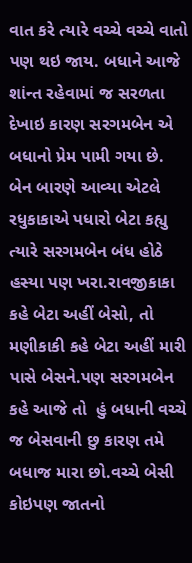વાત કરે ત્યારે વચ્ચે વચ્ચે વાતો પણ થઇ જાય. બધાને આજે શાંન્ત રહેવામાં જ સરળતા દેખાઇ કારણ સરગમબેન એ બધાનો પ્રેમ પામી ગયા છે. બેન બારણે આવ્યા એટલે રધુકાકાએ પધારો બેટા કહ્યુ ત્યારે સરગમબેન બંધ હોઠે હસ્યા પણ ખરા.રાવજીકાકા કહે બેટા અહીં બેસો, તો મણીકાકી કહે બેટા અહીં મારી પાસે બેસને.પણ સરગમબેન કહે આજે તો  હું બધાની વચ્ચે જ બેસવાની છુ કારણ તમે બધાજ મારા છો.વચ્ચે બેસી કોઇપણ જાતનો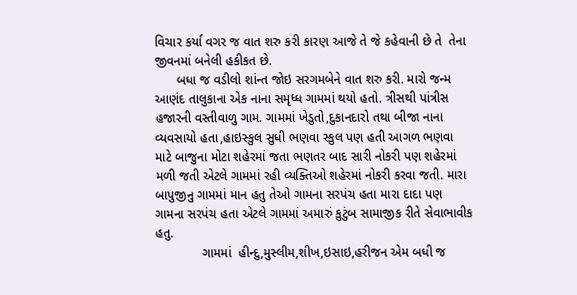વિચાર કર્યા વગર જ વાત શરુ કરી કારણ આજે તે જે કહેવાની છે તે  તેના જીવનમાં બનેલી હકીકત છે.
      બધા જ વડીલો શાંન્ત જોઇ સરગમબેને વાત શરુ કરી. મારો જન્મ આણંદ તાલુકાના એક નાના સમૃધ્ધ ગામમાં થયો હતો. ત્રીસથી પાંત્રીસ હજારની વસ્તીવાળુ ગામ. ગામમાં ખેડુતો,દુકાનદારો તથા બીજા નાના વ્યવસાયો હતા,હાઇસ્કુલ સુધી ભણવા સ્કુલ પણ હતી આગળ ભણવા માટે બાજુના મોટા શહેરમાં જતા ભણતર બાદ સારી નોકરી પણ શહેરમાં મળી જતી એટલે ગામમાં રહી વ્યક્તિઓ શહેરમાં નોકરી કરવા જતી. મારા બાપુજીનુ ગામમાં માન હતુ તેઓ ગામના સરપંચ હતા મારા દાદા પણ ગામના સરપંચ હતા એટલે ગામમાં અમારું કુટુંબ સામાજીક રીતે સેવાભાવીક હતુ.
             ગામમાં  હીન્દુ,મુસ્લીમ,શીખ,ઇસાઇ,હરીજન એમ બધી જ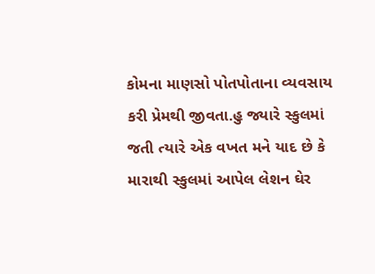કોમના માણસો પોતપોતાના વ્યવસાય કરી પ્રેમથી જીવતા.હુ જ્યારે સ્કુલમાં જતી ત્યારે એક વખત મને યાદ છે કે મારાથી સ્કુલમાં આપેલ લેશન ઘેર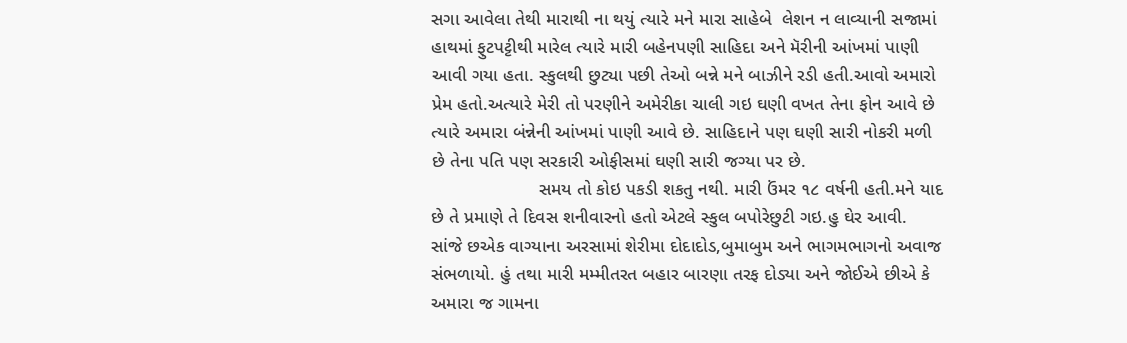સગા આવેલા તેથી મારાથી ના થયું ત્યારે મને મારા સાહેબે  લેશન ન લાવ્યાની સજામાં હાથમાં ફુટપટ્ટીથી મારેલ ત્યારે મારી બહેનપણી સાહિદા અને મૅરીની આંખમાં પાણી આવી ગયા હતા. સ્કુલથી છુટ્યા પછી તેઓ બન્ને મને બાઝીને રડી હતી.આવો અમારો પ્રેમ હતો.અત્યારે મેરી તો પરણીને અમેરીકા ચાલી ગઇ ઘણી વખત તેના ફોન આવે છે ત્યારે અમારા બંન્નેની આંખમાં પાણી આવે છે. સાહિદાને પણ ઘણી સારી નોકરી મળી છે તેના પતિ પણ સરકારી ઓફીસમાં ઘણી સારી જગ્યા પર છે.
                     સમય તો કોઇ પકડી શકતુ નથી. મારી ઉંમર ૧૮ વર્ષની હતી.મને યાદ છે તે પ્રમાણે તે દિવસ શનીવારનો હતો એટલે સ્કુલ બપોરેછુટી ગઇ.હુ ઘેર આવી. સાંજે છએક વાગ્યાના અરસામાં શેરીમા દોદાદોડ,બુમાબુમ અને ભાગમભાગનો અવાજ સંભળાયો. હું તથા મારી મમ્મીતરત બહાર બારણા તરફ દોડ્યા અને જોઈએ છીએ કે અમારા જ ગામના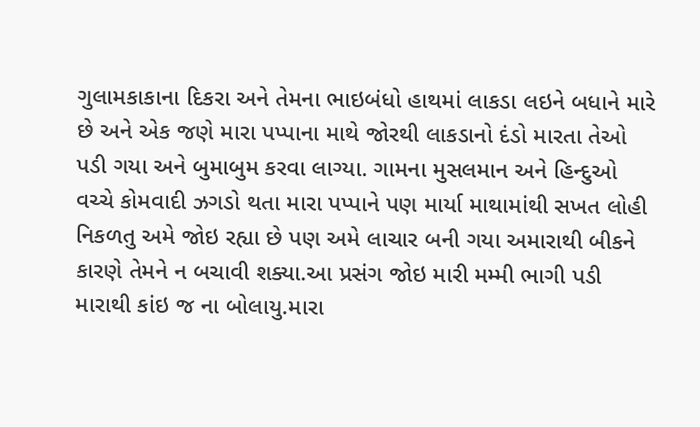ગુલામકાકાના દિકરા અને તેમના ભાઇબંધો હાથમાં લાકડા લઇને બધાને મારે છે અને એક જણે મારા પપ્પાના માથે જોરથી લાકડાનો દંડો મારતા તેઓ પડી ગયા અને બુમાબુમ કરવા લાગ્યા. ગામના મુસલમાન અને હિન્દુઓ વચ્ચે કોમવાદી ઝગડો થતા મારા પપ્પાને પણ માર્યા માથામાંથી સખત લોહી નિકળતુ અમે જોઇ રહ્યા છે પણ અમે લાચાર બની ગયા અમારાથી બીકને કારણે તેમને ન બચાવી શક્યા.આ પ્રસંગ જોઇ મારી મમ્મી ભાગી પડી મારાથી કાંઇ જ ના બોલાયુ.મારા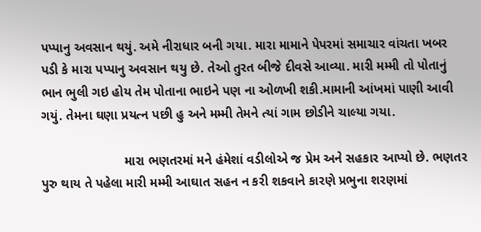પપ્પાનુ અવસાન થયું. અમે નીરાધાર બની ગયા. મારા મામાને પેપરમાં સમાચાર વાંચતા ખબર પડી કે મારા પપ્પાનુ અવસાન થયુ છે. તેઓ તુરત બીજે દીવસે આવ્યા. મારી મમ્મી તો પોતાનું ભાન ભુલી ગઇ હોય તેમ પોતાના ભાઇને પણ ના ઓળખી શકી.મામાની આંખમાં પાણી આવી ગયું. તેમના ઘણા પ્રયત્ન પછી હુ અને મમ્મી તેમને ત્યાં ગામ છોડીને ચાલ્યા ગયા.

                       મારા ભણતરમાં મને હંમેશાં વડીલોએ જ પ્રેમ અને સહકાર આપ્યો છે. ભણતર પુરુ થાય તે પહેલા મારી મમ્મી આઘાત સહન ન કરી શકવાને કારણે પ્રભુના શરણમાં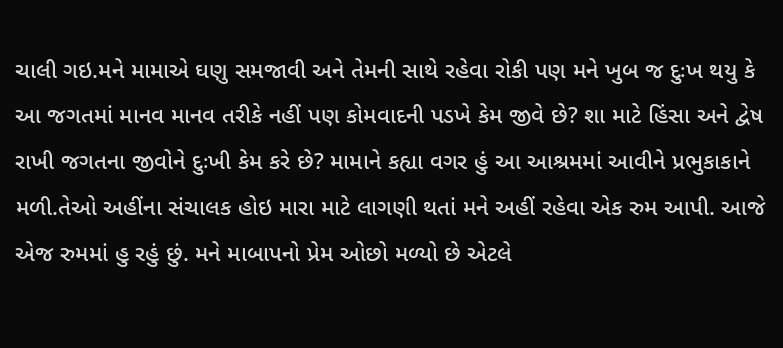ચાલી ગઇ.મને મામાએ ઘણુ સમજાવી અને તેમની સાથે રહેવા રોકી પણ મને ખુબ જ દુઃખ થયુ કે આ જગતમાં માનવ માનવ તરીકે નહીં પણ કોમવાદની પડખે કેમ જીવે છે? શા માટે હિંસા અને દ્વેષ રાખી જગતના જીવોને દુઃખી કેમ કરે છે? મામાને કહ્યા વગર હું આ આશ્રમમાં આવીને પ્રભુકાકાને મળી.તેઓ અહીંના સંચાલક હોઇ મારા માટે લાગણી થતાં મને અહીં રહેવા એક રુમ આપી. આજે એજ રુમમાં હુ રહું છું. મને માબાપનો પ્રેમ ઓછો મળ્યો છે એટલે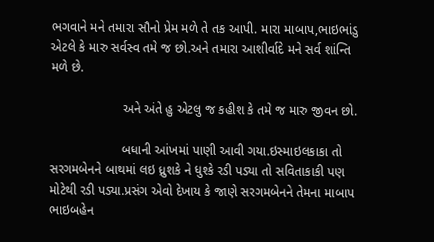ભગવાને મને તમારા સૌનો પ્રેમ મળે તે તક આપી. મારા માબાપ,ભાઇભાંડુ એટલે કે મારુ સર્વસ્વ તમે જ છો.અને તમારા આશીર્વાદે મને સર્વ શાંન્તિ મળે છે.

                    અને અંતે હુ એટલુ જ કહીશ કે તમે જ મારુ જીવન છો.

                    બધાની આંખમાં પાણી આવી ગયા.ઇસ્માઇલકાકા તો સરગમબેનને બાથમાં લઇ ધ્રુશકે ને ધુશ્કે રડી પડ્યા તો સવિતાકાકી પણ મોટેથી રડી પડ્યા.પ્રસંગ એવો દેખાય કે જાણે સરગમબેનને તેમના માબાપ ભાઇબહેન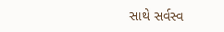સાથે સર્વસ્વ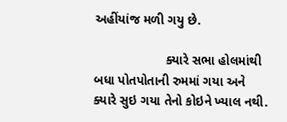અહીંયાંજ મળી ગયુ છે.

                    ક્યારે સભા હોલમાંથી બધા પોતપોતાની રુમમાં ગયા અને ક્યારે સુઇ ગયા તેનો કોઇને ખ્યાલ નથી.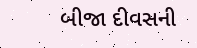બીજા દીવસની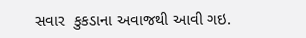સવાર  કુકડાના અવાજથી આવી ગઇ.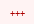+++